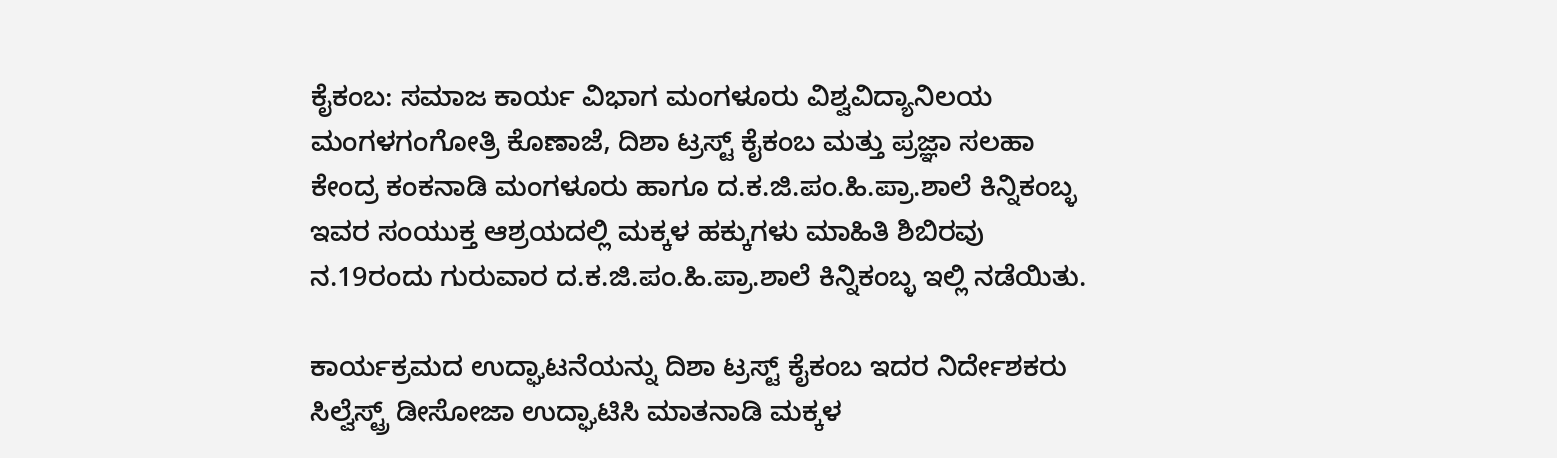ಕೈಕಂಬ: ಸಮಾಜ ಕಾರ್ಯ ವಿಭಾಗ ಮಂಗಳೂರು ವಿಶ್ವವಿದ್ಯಾನಿಲಯ ಮಂಗಳಗಂಗೋತ್ರಿ ಕೊಣಾಜೆ, ದಿಶಾ ಟ್ರಸ್ಟ್ ಕೈಕಂಬ ಮತ್ತು ಪ್ರಜ್ಞಾ ಸಲಹಾ ಕೇಂದ್ರ ಕಂಕನಾಡಿ ಮಂಗಳೂರು ಹಾಗೂ ದ.ಕ.ಜಿ.ಪಂ.ಹಿ.ಪ್ರಾ.ಶಾಲೆ ಕಿನ್ನಿಕಂಬ್ಳ ಇವರ ಸಂಯುಕ್ತ ಆಶ್ರಯದಲ್ಲಿ ಮಕ್ಕಳ ಹಕ್ಕುಗಳು ಮಾಹಿತಿ ಶಿಬಿರವು ನ.19ರಂದು ಗುರುವಾರ ದ.ಕ.ಜಿ.ಪಂ.ಹಿ.ಪ್ರಾ.ಶಾಲೆ ಕಿನ್ನಿಕಂಬ್ಳ ಇಲ್ಲಿ ನಡೆಯಿತು.

ಕಾರ್ಯಕ್ರಮದ ಉದ್ಘಾಟನೆಯನ್ನು ದಿಶಾ ಟ್ರಸ್ಟ್ ಕೈಕಂಬ ಇದರ ನಿರ್ದೇಶಕರು ಸಿಲ್ವೆಸ್ಟ್ರ್ ಡೀಸೋಜಾ ಉದ್ಘಾಟಿಸಿ ಮಾತನಾಡಿ ಮಕ್ಕಳ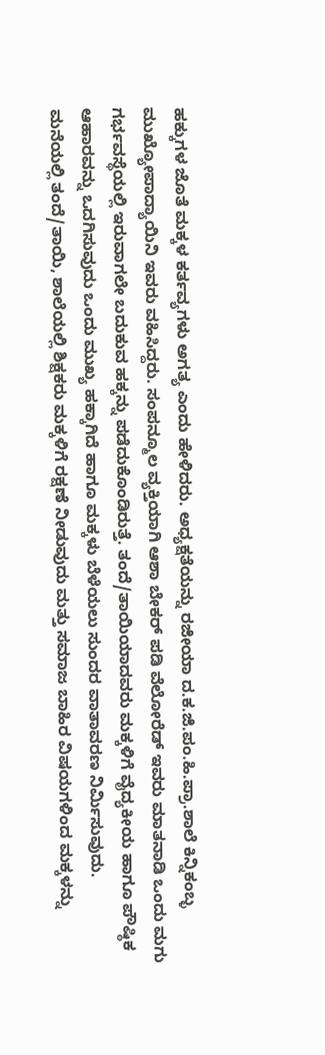ಹಕ್ಕುಗಳ ಜೊತೆ ಮಕ್ಕಳ ಕರ್ತವ್ಯಗಳು ಅಗತ್ಯ ಎಂದು ಹೇಳಿದರು. ಅಧ್ಯಕ್ಷತೆಯನ್ನು ರಜೀಯಾ ದ.ಕ.ಜಿ.ಪಂ.ಹಿ.ಪ್ರಾ.ಶಾಲೆ ಕಿನ್ನಿಕಂಬ್ಳ ಮುಖ್ಯೋಪಾದ್ಯಾಯಿನಿ ಇವರು ವಹಿಸಿದ್ದರು. ಸಂಪನ್ಮೂಲ ವ್ಯಕ್ತಿಯಾಗಿ ಆಶಾ ಬೇಕರ್ ಪಡಿ ವೆಲೋರೆಡ್ ಇವರು ಮಾತನಾಡಿ ಒಂದು ಮಗು ಗರ್ಭವಸ್ಥೆಯಲ್ಲಿ ಇರುವಾಗಲೇ ಬದುಕುವ ಹಕ್ಕನ್ನು ಪಡೆದುಕೊಂಡಿರುತ್ತೆ. ತಂದೆ/ತಾಯಿಯಾದವರು ಮಕ್ಕಳಿಗೆ ವೈದ್ಯಕೀಯ ಹಾಗೂ ಪೌಷ್ಠಿಕ ಆಹಾರವನ್ನು ಒದಗಿಸುವುದು ಒಂದು ಮುಖ್ಯ ಹಕ್ಕಾಗಿದೆ ಹಾಗೂ ಮಕ್ಕಳು ಬೆಳೆಯಲು ಸುಂದರ ವಾತಾವರಣ ನಿರ್ಮಿಸುವುದು.
ಮನೆಯಲ್ಲಿ ತಂದೆ/ತಾಯಿ, ಶಾಲೆಯಲ್ಲಿ ಶಿಕ್ಷಕರು ಮಕ್ಕಳಿಗೆ ರಕ್ಷಣೆ ನೀಡುವುದು ಮತ್ತು ಸಮಾಜ ಬಾಹಿರ ವಿಷಯಗಳಿಂದ ಮಕ್ಕಳನ್ನು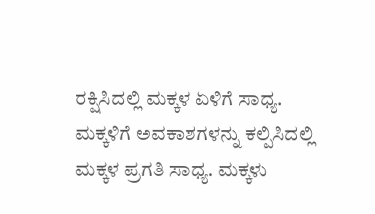ರಕ್ಷಿಸಿದಲ್ಲಿ ಮಕ್ಕಳ ಏಳಿಗೆ ಸಾಧ್ಯ.
ಮಕ್ಕಳಿಗೆ ಅವಕಾಶಗಳನ್ನು ಕಲ್ಪಿಸಿದಲ್ಲಿ ಮಕ್ಕಳ ಪ್ರಗತಿ ಸಾಧ್ಯ. ಮಕ್ಕಳು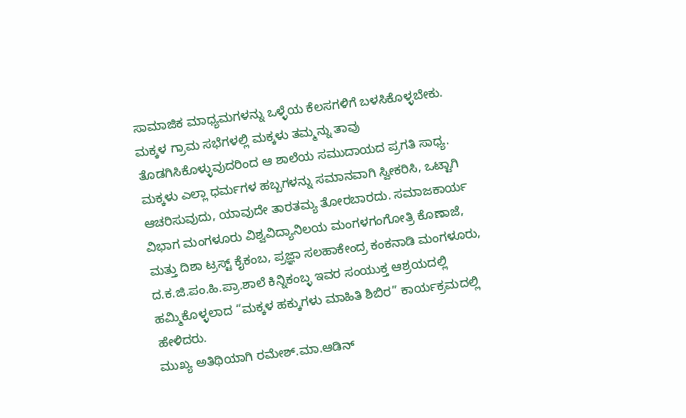ಸಾಮಾಜಿಕ ಮಾಧ್ಯಮಗಳನ್ನು ಒಳ್ಳೆಯ ಕೆಲಸಗಳಿಗೆ ಬಳಸಿಕೊಳ್ಳಬೇಕು. ಮಕ್ಕಳ ಗ್ರಾಮ ಸಭೆಗಳಲ್ಲಿ ಮಕ್ಕಳು ತಮ್ಮನ್ನು ತಾವು ತೊಡಗಿಸಿಕೊಳ್ಳುವುದರಿಂದ ಆ ಶಾಲೆಯ ಸಮುದಾಯದ ಪ್ರಗತಿ ಸಾಧ್ಯ.
ಮಕ್ಕಳು ಎಲ್ಲಾ ಧರ್ಮಗಳ ಹಬ್ಬಗಳನ್ನು ಸಮಾನವಾಗಿ ಸ್ವೀಕರಿಸಿ, ಒಟ್ಟಾಗಿ ಆಚರಿಸುವುದು, ಯಾವುದೇ ತಾರತಮ್ಯ ತೋರಬಾರದು. ಸಮಾಜಕಾರ್ಯ ವಿಭಾಗ ಮಂಗಳೂರು ವಿಶ್ವವಿದ್ಯಾನಿಲಯ ಮಂಗಳಗಂಗೋತ್ರಿ ಕೊಣಾಜೆ, ಮತ್ತು ದಿಶಾ ಟ್ರಸ್ಟ್ ಕೈಕಂಬ, ಪ್ರಜ್ಞಾ ಸಲಹಾಕೇಂದ್ರ ಕಂಕನಾಡಿ ಮಂಗಳೂರು, ದ.ಕ.ಜಿ.ಪಂ.ಹಿ.ಪ್ರಾ.ಶಾಲೆ ಕಿನ್ನಿಕಂಬ್ಳ ಇವರ ಸಂಯುಕ್ತ ಆಶ್ರಯದಲ್ಲಿ ಹಮ್ಮಿಕೊಳ್ಳಲಾದ “ಮಕ್ಕಳ ಹಕ್ಕುಗಳು ಮಾಹಿತಿ ಶಿಬಿರ” ಕಾರ್ಯಕ್ರಮದಲ್ಲಿ ಹೇಳಿದರು.
ಮುಖ್ಯ ಅತಿಥಿಯಾಗಿ ರಮೇಶ್.ಮಾ.ಆಡಿನ್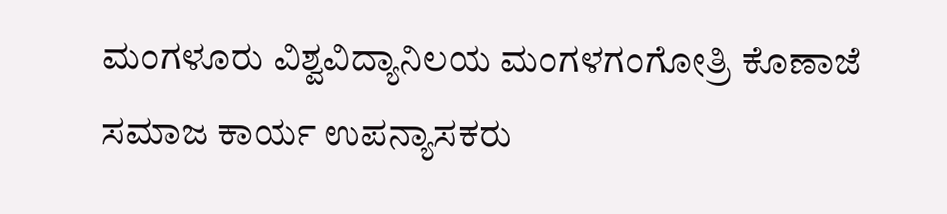ಮಂಗಳೂರು ವಿಶ್ವವಿದ್ಯಾನಿಲಯ ಮಂಗಳಗಂಗೋತ್ರಿ ಕೊಣಾಜೆ ಸಮಾಜ ಕಾರ್ಯ ಉಪನ್ಯಾಸಕರು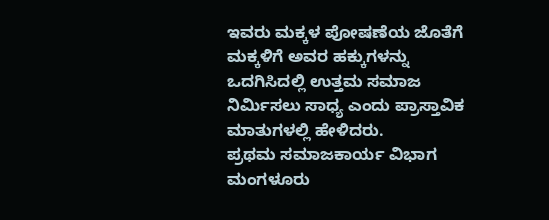ಇವರು ಮಕ್ಕಳ ಪೋಷಣೆಯ ಜೊತೆಗೆ ಮಕ್ಕಳಿಗೆ ಅವರ ಹಕ್ಕುಗಳನ್ನು ಒದಗಿಸಿದಲ್ಲಿ ಉತ್ತಮ ಸಮಾಜ ನಿರ್ಮಿಸಲು ಸಾಧ್ಯ ಎಂದು ಪ್ರಾಸ್ತಾವಿಕ ಮಾತುಗಳಲ್ಲಿ ಹೇಳಿದರು.
ಪ್ರಥಮ ಸಮಾಜಕಾರ್ಯ ವಿಭಾಗ ಮಂಗಳೂರು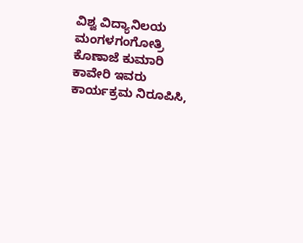ವಿಶ್ವ ವಿದ್ಯಾನಿಲಯ ಮಂಗಳಗಂಗೋತ್ರಿ ಕೊಣಾಜೆ ಕುಮಾರಿ ಕಾವೇರಿ ಇವರು ಕಾರ್ಯಕ್ರಮ ನಿರೂಪಿಸಿ,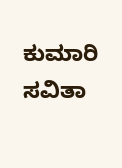ಕುಮಾರಿ ಸವಿತಾ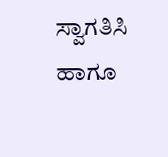ಸ್ವಾಗತಿಸಿ ಹಾಗೂ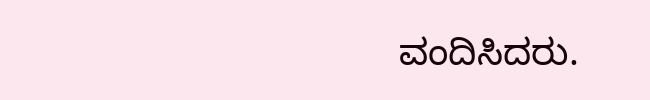ವಂದಿಸಿದರು.